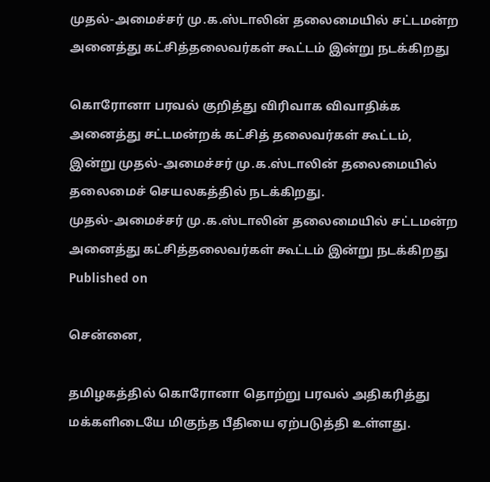முதல்-அமைச்சர் மு.க.ஸ்டாலின் தலைமையில் சட்டமன்ற அனைத்து கட்சித்தலைவர்கள் கூட்டம் இன்று நடக்கிறது

கொரோனா பரவல் குறித்து விரிவாக விவாதிக்க அனைத்து சட்டமன்றக் கட்சித் தலைவர்கள் கூட்டம், இன்று முதல்-அமைச்சர் மு.க.ஸ்டாலின் தலைமையில் தலைமைச் செயலகத்தில் நடக்கிறது.
முதல்-அமைச்சர் மு.க.ஸ்டாலின் தலைமையில் சட்டமன்ற அனைத்து கட்சித்தலைவர்கள் கூட்டம் இன்று நடக்கிறது
Published on

சென்னை,

தமிழகத்தில் கொரோனா தொற்று பரவல் அதிகரித்து மக்களிடையே மிகுந்த பீதியை ஏற்படுத்தி உள்ளது.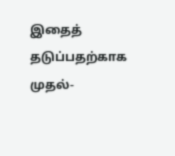இதைத் தடுப்பதற்காக முதல்-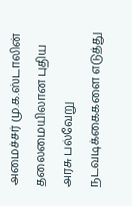அமைச்சர் மு.க.ஸ்டாலின் தலைமையிலான புதிய அரசு பல்வேறு நடவடிக்கைகளை எடுத்து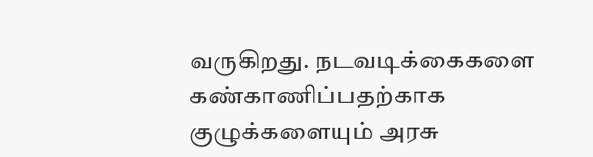வருகிறது. நடவடிக்கைகளை கண்காணிப்பதற்காக குழுக்களையும் அரசு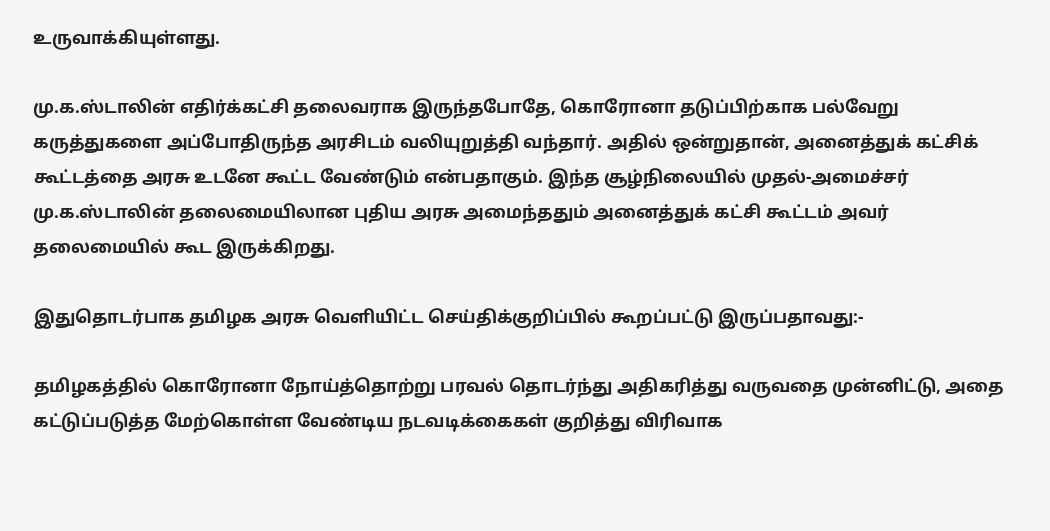உருவாக்கியுள்ளது.

மு.க.ஸ்டாலின் எதிர்க்கட்சி தலைவராக இருந்தபோதே, கொரோனா தடுப்பிற்காக பல்வேறு கருத்துகளை அப்போதிருந்த அரசிடம் வலியுறுத்தி வந்தார். அதில் ஒன்றுதான், அனைத்துக் கட்சிக் கூட்டத்தை அரசு உடனே கூட்ட வேண்டும் என்பதாகும். இந்த சூழ்நிலையில் முதல்-அமைச்சர் மு.க.ஸ்டாலின் தலைமையிலான புதிய அரசு அமைந்ததும் அனைத்துக் கட்சி கூட்டம் அவர் தலைமையில் கூட இருக்கிறது.

இதுதொடர்பாக தமிழக அரசு வெளியிட்ட செய்திக்குறிப்பில் கூறப்பட்டு இருப்பதாவது:-

தமிழகத்தில் கொரோனா நோய்த்தொற்று பரவல் தொடர்ந்து அதிகரித்து வருவதை முன்னிட்டு, அதை கட்டுப்படுத்த மேற்கொள்ள வேண்டிய நடவடிக்கைகள் குறித்து விரிவாக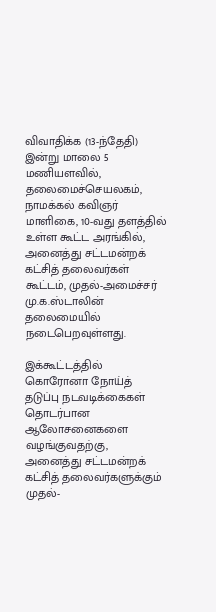விவாதிக்க (13-ந்தேதி) இன்று மாலை 5 மணியளவில், தலைமைச்செயலகம், நாமக்கல் கவிஞர் மாளிகை, 10-வது தளத்தில் உள்ள கூட்ட அரங்கில், அனைத்து சட்டமன்றக் கட்சித் தலைவர்கள் கூட்டம், முதல்-அமைச்சர் மு.க.ஸ்டாலின் தலைமையில் நடைபெறவுள்ளது.

இக்கூட்டத்தில் கொரோனா நோய்த் தடுப்பு நடவடிக்கைகள் தொடர்பான ஆலோசனைகளை வழங்குவதற்கு, அனைத்து சட்டமன்றக் கட்சித் தலைவர்களுக்கும் முதல்-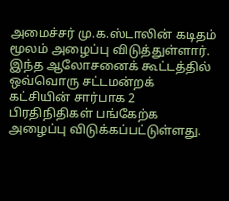அமைச்சர் மு.க.ஸ்டாலின் கடிதம் மூலம் அழைப்பு விடுத்துள்ளார். இந்த ஆலோசனைக் கூட்டத்தில் ஒவ்வொரு சட்டமன்றக் கட்சியின் சார்பாக 2 பிரதிநிதிகள் பங்கேற்க அழைப்பு விடுக்கப்பட்டுள்ளது.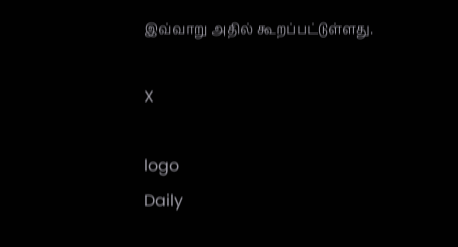இவ்வாறு அதில் கூறப்பட்டுள்ளது.

X

logo
Daily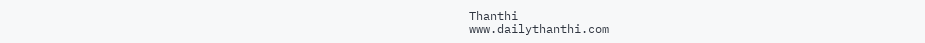Thanthi
www.dailythanthi.com